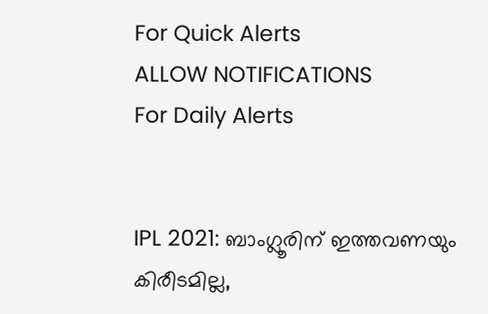For Quick Alerts
ALLOW NOTIFICATIONS
For Daily Alerts


IPL 2021: ബാംഗ്ലൂരിന് ഇത്തവണയും കിരീടമില്ല,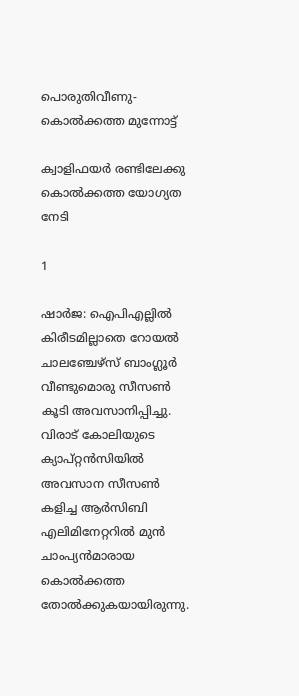പൊരുതിവീണു- കൊല്‍ക്കത്ത മുന്നോട്ട്

ക്വാളിഫയര്‍ രണ്ടിലേക്കു കൊല്‍ക്കത്ത യോഗ്യത നേടി

1

ഷാര്‍ജ: ഐപിഎല്ലില്‍ കിരീടമില്ലാതെ റോയല്‍ ചാലഞ്ചേഴ്‌സ് ബാംഗ്ലൂര്‍ വീണ്ടുമൊരു സീസണ്‍ കൂടി അവസാനിപ്പിച്ചു. വിരാട് കോലിയുടെ ക്യാപ്റ്റന്‍സിയില്‍ അവസാന സീസണ്‍ കളിച്ച ആര്‍സിബി എലിമിനേറ്ററില്‍ മുന്‍ ചാംപ്യന്‍മാരായ കൊല്‍ക്കത്ത തോല്‍ക്കുകയായിരുന്നു.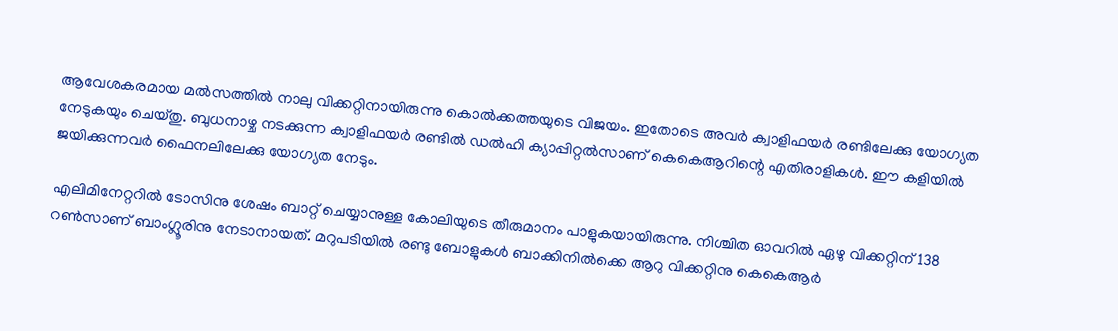ആവേശകരമായ മല്‍സത്തില്‍ നാലു വിക്കറ്റിനായിരുന്നു കൊല്‍ക്കത്തയുടെ വിജയം. ഇതോടെ അവര്‍ ക്വാളിഫയര്‍ രണ്ടിലേക്കു യോഗ്യത നേടുകയും ചെയ്തു. ബുധനാഴ്ച നടക്കുന്ന ക്വാളിഫയര്‍ രണ്ടില്‍ ഡല്‍ഹി ക്യാപ്പിറ്റല്‍സാണ് കെകെആറിന്റെ എതിരാളികള്‍. ഈ കളിയില്‍ ജയിക്കുന്നവര്‍ ഫൈനലിലേക്കു യോഗ്യത നേടും.

എലിമിനേറ്ററില്‍ ടോസിനു ശേഷം ബാറ്റ് ചെയ്യാനുള്ള കോലിയുടെ തീരുമാനം പാളുകയായിരുന്നു. നിശ്ചിത ഓവറില്‍ ഏഴു വിക്കറ്റിന് 138 റണ്‍സാണ് ബാംഗ്ലൂരിനു നേടാനായത്. മറുപടിയില്‍ രണ്ടു ബോളുകള്‍ ബാക്കിനില്‍ക്കെ ആറു വിക്കറ്റിനു കെകെആര്‍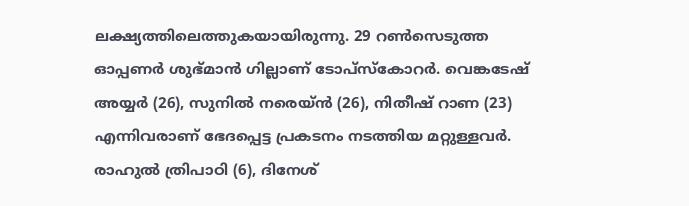ലക്ഷ്യത്തിലെത്തുകയായിരുന്നു. 29 റണ്‍സെടുത്ത ഓപ്പണര്‍ ശുഭ്മാന്‍ ഗില്ലാണ് ടോപ്‌സ്‌കോറര്‍. വെങ്കടേഷ് അയ്യര്‍ (26), സുനില്‍ നരെയ്ന്‍ (26), നിതീഷ് റാണ (23) എന്നിവരാണ് ഭേദപ്പെട്ട പ്രകടനം നടത്തിയ മറ്റുള്ളവര്‍. രാഹുല്‍ ത്രിപാഠി (6), ദിനേശ്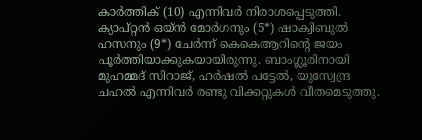കാര്‍ത്തിക് (10) എന്നിവര്‍ നിരാശപ്പെടുത്തി. ക്യാപ്റ്റന്‍ ഒയ്ന്‍ മോര്‍ഗനും (5*) ഷാക്വിബുല്‍ ഹസനും (9*) ചേര്‍ന്ന് കെകെആറിന്റെ ജയം പൂര്‍ത്തിയാക്കുകയായിരുന്നു. ബാംഗ്ലൂരിനായി മുഹമ്മദ് സിറാജ്, ഹര്‍ഷല്‍ പട്ടേല്‍, യുസ്വേന്ദ്ര ചഹല്‍ എന്നിവര്‍ രണ്ടു വിക്കറ്റുകള്‍ വീതമെടുത്തു.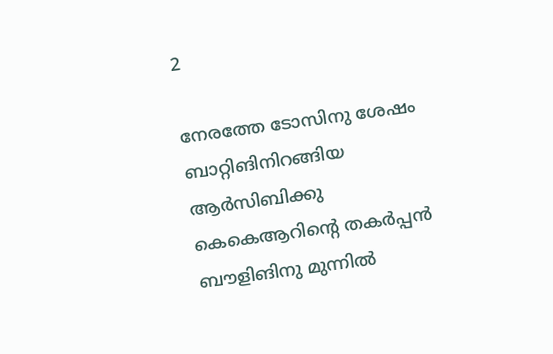2

നേരത്തേ ടോസിനു ശേഷം ബാറ്റിങിനിറങ്ങിയ ആര്‍സിബിക്കു കെകെആറിന്റെ തകര്‍പ്പന്‍ ബൗളിങിനു മുന്നില്‍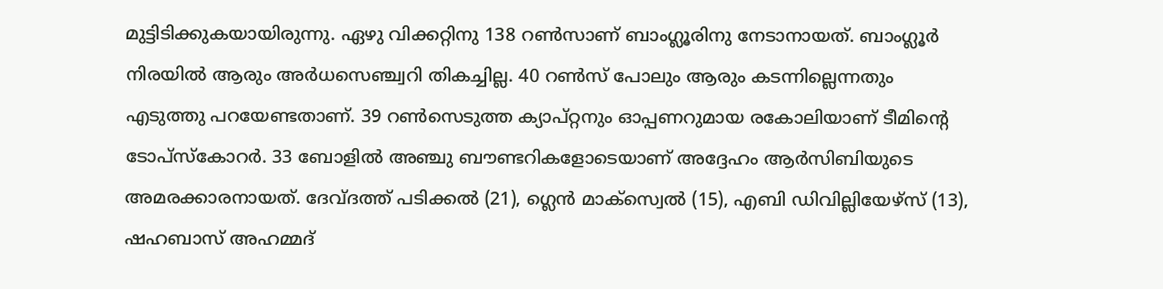മുട്ടിടിക്കുകയായിരുന്നു. ഏഴു വിക്കറ്റിനു 138 റണ്‍സാണ് ബാംഗ്ലൂരിനു നേടാനായത്. ബാംഗ്ലൂര്‍ നിരയില്‍ ആരും അര്‍ധസെഞ്ച്വറി തികച്ചില്ല. 40 റണ്‍സ് പോലും ആരും കടന്നില്ലെന്നതും എടുത്തു പറയേണ്ടതാണ്. 39 റണ്‍സെടുത്ത ക്യാപ്റ്റനും ഓപ്പണറുമായ രകോലിയാണ് ടീമിന്റെ ടോപ്‌സ്‌കോറര്‍. 33 ബോളില്‍ അഞ്ചു ബൗണ്ടറികളോടെയാണ് അദ്ദേഹം ആര്‍സിബിയുടെ അമരക്കാരനായത്. ദേവ്ദത്ത് പടിക്കല്‍ (21), ഗ്ലെന്‍ മാക്‌സ്വെല്‍ (15), എബി ഡിവില്ലിയേഴ്‌സ് (13), ഷഹബാസ് അഹമ്മദ്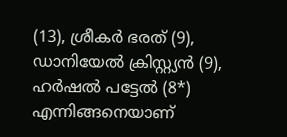(13), ശ്രീകര്‍ ഭരത് (9), ഡാനിയേല്‍ ക്രിസ്റ്റ്യന്‍ (9), ഹര്‍ഷല്‍ പട്ടേല്‍ (8*) എന്നിങ്ങനെയാണ്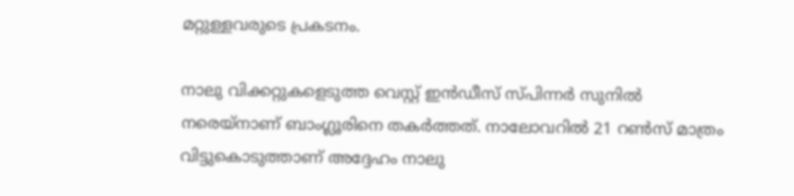മറ്റുള്ളവരുടെ പ്രകടനം.

നാലു വിക്കറ്റുകളെടുത്ത വെസ്റ്റ് ഇന്‍ഡീസ് സ്പിന്നര്‍ സുനില്‍ നരെയ്‌നാണ് ബാംഗ്ലൂരിനെ തകര്‍ത്തത്. നാലോവറില്‍ 21 റണ്‍സ് മാത്രം വിട്ടുകൊടുത്താണ് അദ്ദേഹം നാലു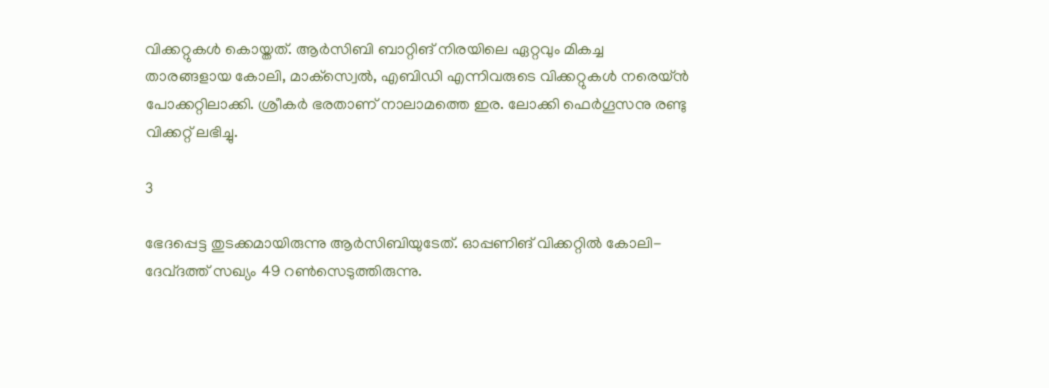വിക്കറ്റുകള്‍ കൊയ്തത്. ആര്‍സിബി ബാറ്റിങ് നിരയിലെ ഏറ്റവും മികച്ച താരങ്ങളായ കോലി, മാക്‌സ്വെല്‍, എബിഡി എന്നിവരുടെ വിക്കറ്റുകള്‍ നരെയ്ന്‍ പോക്കറ്റിലാക്കി. ശ്രീകര്‍ ഭരതാണ് നാലാമത്തെ ഇര. ലോക്കി ഫെര്‍ഗൂസനു രണ്ടു വിക്കറ്റ് ലഭിച്ചു.

3

ഭേദപ്പെട്ട തുടക്കമായിരുന്നു ആര്‍സിബിയുടേത്. ഓപ്പണിങ് വിക്കറ്റില്‍ കോലി- ദേവ്ദത്ത് സഖ്യം 49 റണ്‍സെടുത്തിരുന്നു.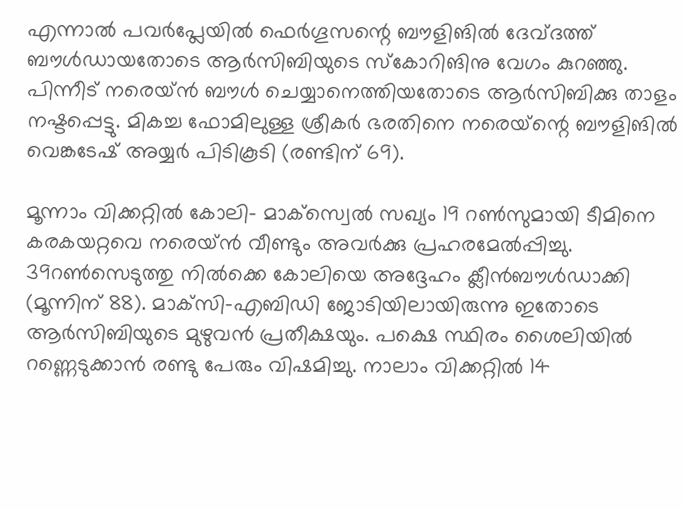എന്നാല്‍ പവര്‍പ്ലേയില്‍ ഫെര്‍ഗൂസന്റെ ബൗളിങില്‍ ദേവ്ദത്ത് ബൗള്‍ഡായതോടെ ആര്‍സിബിയുടെ സ്‌കോറിങിനു വേഗം കുറഞ്ഞു. പിന്നീട് നരെയ്ന്‍ ബൗള്‍ ചെയ്യാനെത്തിയതോടെ ആര്‍സിബിക്കു താളം നഷ്ടപ്പെട്ടു. മികച്ച ഫോമിലുള്ള ശ്രീകര്‍ ഭരതിനെ നരെയ്‌ന്റെ ബൗളിങില്‍ വെങ്കടേഷ് അയ്യര്‍ പിടികൂടി (രണ്ടിന് 69).

മൂന്നാം വിക്കറ്റില്‍ കോലി- മാക്‌സ്വെല്‍ സഖ്യം 19 റണ്‍സുമായി ടീമിനെ കരകയറ്റവെ നരെയ്ന്‍ വീണ്ടും അവര്‍ക്കു പ്രഹരമേല്‍പ്പിച്ചു. 39റണ്‍സെടുത്തു നില്‍ക്കെ കോലിയെ അദ്ദേഹം ക്ലീന്‍ബൗള്‍ഡാക്കി (മൂന്നിന് 88). മാക്‌സി-എബിഡി ജോടിയിലായിരുന്നു ഇതോടെ ആര്‍സിബിയുടെ മുഴുവന്‍ പ്രതീക്ഷയും. പക്ഷെ സ്ഥിരം ശൈലിയില്‍ റണ്ണെടുക്കാന്‍ രണ്ടു പേരും വിഷമിച്ചു. നാലാം വിക്കറ്റില്‍ 14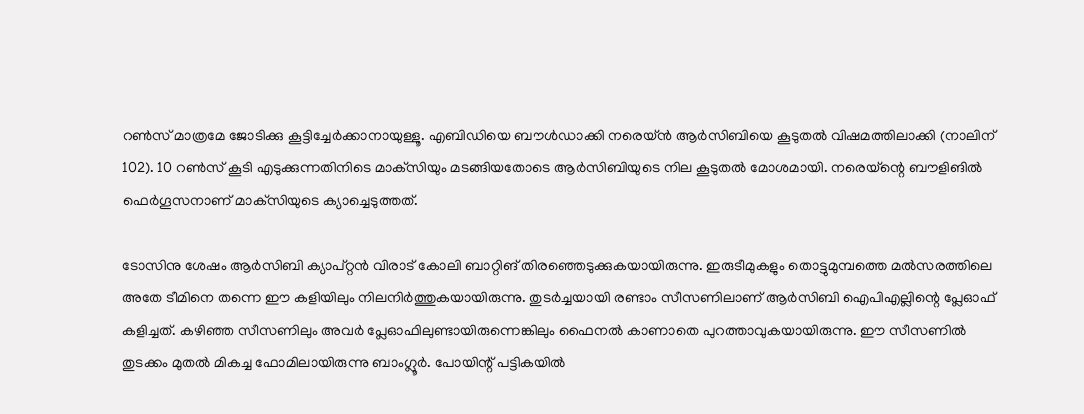റണ്‍സ് മാത്രമേ ജോടിക്കു കൂട്ടിച്ചേര്‍ക്കാനായുള്ളൂ. എബിഡിയെ ബൗള്‍ഡാക്കി നരെയ്ന്‍ ആര്‍സിബിയെ കൂടുതല്‍ വിഷമത്തിലാക്കി (നാലിന് 102). 10 റണ്‍സ് കൂടി എടുക്കുന്നതിനിടെ മാക്‌സിയും മടങ്ങിയതോടെ ആര്‍സിബിയുടെ നില കൂടുതല്‍ മോശമായി. നരെയ്‌ന്റെ ബൗളിങില്‍ ഫെര്‍ഗൂസനാണ് മാക്‌സിയുടെ ക്യാച്ചെടുത്തത്.

ടോസിനു ശേഷം ആര്‍സിബി ക്യാപ്റ്റന്‍ വിരാട് കോലി ബാറ്റിങ് തിരഞ്ഞെടുക്കുകയായിരുന്നു. ഇരുടീമുകളും തൊട്ടുമുമ്പത്തെ മല്‍സരത്തിലെ അതേ ടീമിനെ തന്നെ ഈ കളിയിലും നിലനിര്‍ത്തുകയായിരുന്നു. തുടര്‍ച്ചയായി രണ്ടാം സീസണിലാണ് ആര്‍സിബി ഐപിഎല്ലിന്റെ പ്ലേഓഫ് കളിച്ചത്. കഴിഞ്ഞ സീസണിലും അവര്‍ പ്ലേഓഫിലുണ്ടായിരുന്നെങ്കിലും ഫൈനല്‍ കാണാതെ പുറത്താവുകയായിരുന്നു. ഈ സീസണില്‍ തുടക്കം മുതല്‍ മികച്ച ഫോമിലായിരുന്നു ബാംഗ്ലൂര്‍. പോയിന്റ് പട്ടികയില്‍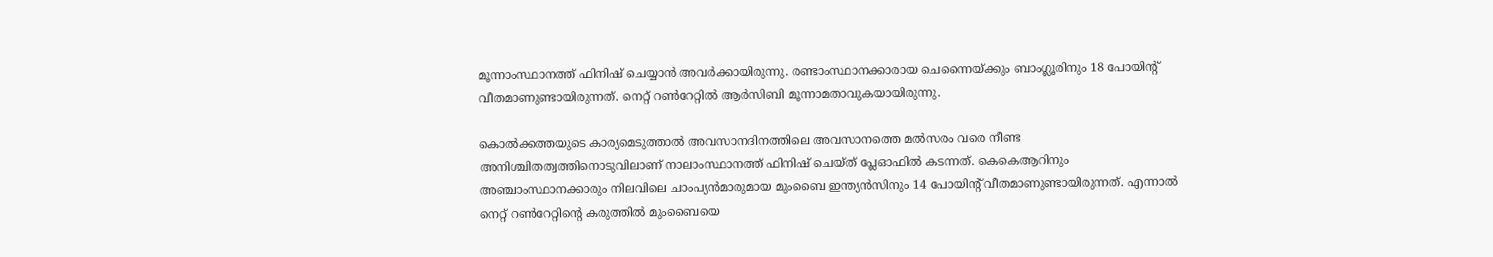മൂന്നാംസ്ഥാനത്ത് ഫിനിഷ് ചെയ്യാന്‍ അവര്‍ക്കായിരുന്നു. രണ്ടാംസ്ഥാനക്കാരായ ചെന്നൈയ്ക്കും ബാംഗ്ലൂരിനും 18 പോയിന്റ് വീതമാണുണ്ടായിരുന്നത്. നെറ്റ് റണ്‍റേറ്റില്‍ ആര്‍സിബി മൂന്നാമതാവുകയായിരുന്നു.

കൊല്‍ക്കത്തയുടെ കാര്യമെടുത്താല്‍ അവസാനദിനത്തിലെ അവസാനത്തെ മല്‍സരം വരെ നീണ്ട അനിശ്ചിതത്വത്തിനൊടുവിലാണ് നാലാംസ്ഥാനത്ത് ഫിനിഷ് ചെയ്ത് പ്ലേഓഫില്‍ കടന്നത്. കെകെആറിനും അഞ്ചാംസ്ഥാനക്കാരും നിലവിലെ ചാംപ്യന്‍മാരുമായ മുംബൈ ഇന്ത്യന്‍സിനും 14 പോയിന്റ് വീതമാണുണ്ടായിരുന്നത്. എന്നാല്‍ നെറ്റ് റണ്‍റേറ്റിന്റെ കരുത്തില്‍ മുംബൈയെ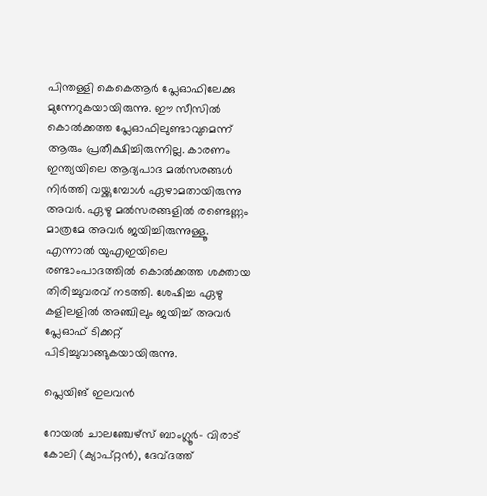പിന്തള്ളി കെകെആര്‍ പ്ലേഓഫിലേക്കു മുന്നേറുകയായിരുന്നു. ഈ സീസില്‍ കൊല്‍ക്കത്ത പ്ലേഓഫിലുണ്ടാവുമെന്ന് ആരും പ്രതീക്ഷിച്ചിരുന്നില്ല. കാരണം ഇന്ത്യയിലെ ആദ്യപാദ മല്‍സരങ്ങള്‍ നിര്‍ത്തി വയ്ക്കുമ്പോള്‍ ഏഴാമതായിരുന്നു അവര്‍. ഏഴു മല്‍സരങ്ങളില്‍ രണ്ടെണ്ണം മാത്രമേ അവര്‍ ജയിച്ചിരുന്നുള്ളൂ. എന്നാല്‍ യുഎഇയിലെ രണ്ടാംപാദത്തില്‍ കൊല്‍ക്കത്ത ശക്തായ തിരിച്ചുവരവ് നടത്തി. ശേഷിച്ച ഏഴു കളിലളില്‍ അഞ്ചിലും ജയിച്ച് അവര്‍ പ്ലേഓഫ് ടിക്കറ്റ് പിടിച്ചുവാങ്ങുകയായിരുന്നു.

പ്ലെയിങ് ഇലവന്‍

റോയല്‍ ചാലഞ്ചേഴ്‌സ് ബാംഗ്ലൂര്‍- വിരാട് കോലി (ക്യാപ്റ്റന്‍), ദേവ്ദത്ത്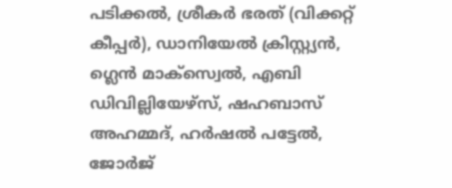പടിക്കല്‍, ശ്രീകര്‍ ഭരത് (വിക്കറ്റ് കീപ്പര്‍), ഡാനിയേല്‍ ക്രിസ്റ്റ്യന്‍, ഗ്ലെന്‍ മാക്‌സ്വെല്‍, എബി ഡിവില്ലിയേഴ്‌സ്, ഷഹബാസ് അഹമ്മദ്, ഹര്‍ഷല്‍ പട്ടേല്‍, ജോര്‍ജ്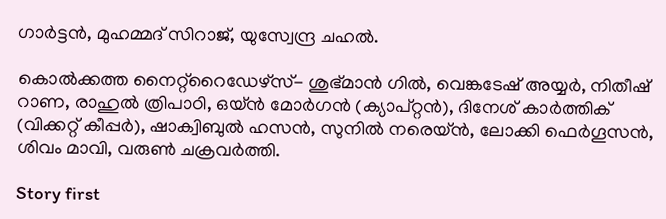ഗാര്‍ട്ടന്‍, മുഹമ്മദ് സിറാജ്, യുസ്വേന്ദ്ര ചഹല്‍.

കൊല്‍ക്കത്ത നൈറ്റ്‌റൈഡേഴ്‌സ്- ശുഭ്മാന്‍ ഗില്‍, വെങ്കടേഷ് അയ്യര്‍, നിതീഷ് റാണ, രാഹുല്‍ ത്രിപാഠി, ഒയ്ന്‍ മോര്‍ഗന്‍ (ക്യാപ്റ്റന്‍), ദിനേശ് കാര്‍ത്തിക് (വിക്കറ്റ് കീപ്പര്‍), ഷാക്വിബുല്‍ ഹസന്‍, സുനില്‍ നരെയ്ന്‍, ലോക്കി ഫെര്‍ഗൂസന്‍, ശിവം മാവി, വരുണ്‍ ചക്രവര്‍ത്തി.

Story first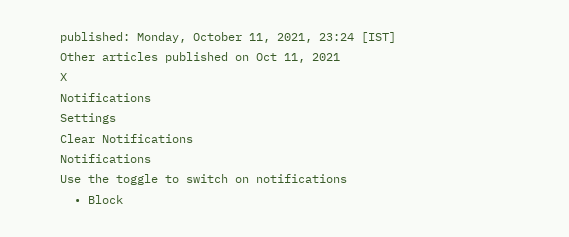published: Monday, October 11, 2021, 23:24 [IST]
Other articles published on Oct 11, 2021
X
Notifications
Settings
Clear Notifications
Notifications
Use the toggle to switch on notifications
  • Block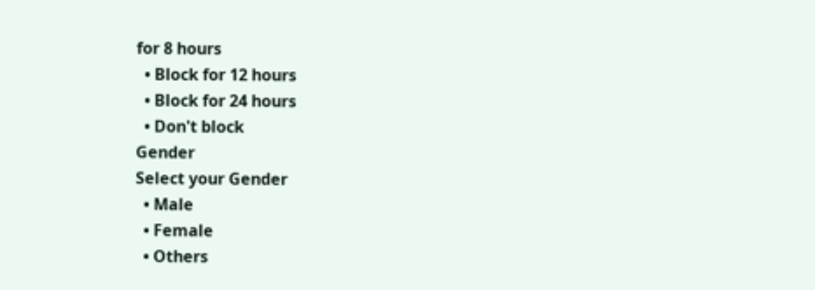for 8 hours
  • Block for 12 hours
  • Block for 24 hours
  • Don't block
Gender
Select your Gender
  • Male
  • Female
  • Others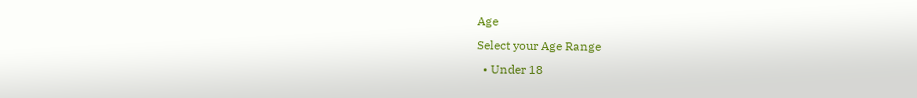Age
Select your Age Range
  • Under 18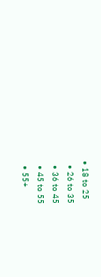• 18 to 25
  • 26 to 35
  • 36 to 45
  • 45 to 55
  • 55+